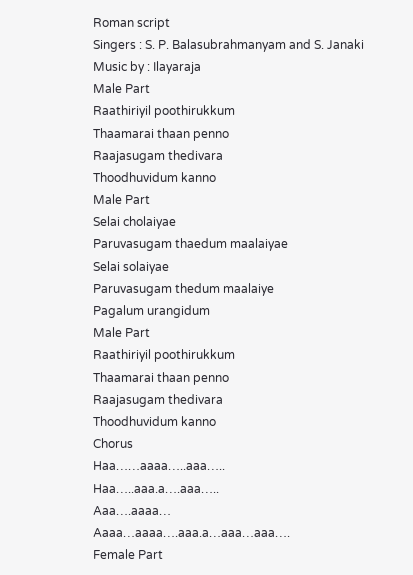Roman script
Singers : S. P. Balasubrahmanyam and S. Janaki
Music by : Ilayaraja
Male Part
Raathiriyil poothirukkum
Thaamarai thaan penno
Raajasugam thedivara
Thoodhuvidum kanno
Male Part
Selai cholaiyae
Paruvasugam thaedum maalaiyae
Selai solaiyae
Paruvasugam thedum maalaiye
Pagalum urangidum
Male Part
Raathiriyil poothirukkum
Thaamarai thaan penno
Raajasugam thedivara
Thoodhuvidum kanno
Chorus
Haa……aaaa…..aaa…..
Haa…..aaa.a….aaa…..
Aaa….aaaa…
Aaaa…aaaa….aaa.a…aaa…aaa….
Female Part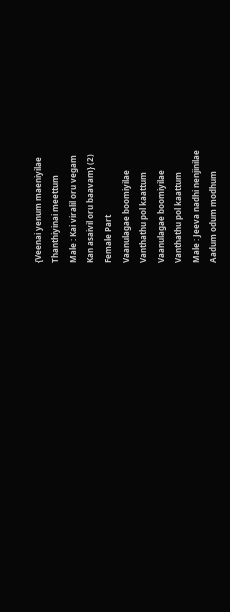{Veenai yenum maeniyilae
Thanthiyinai meettum
Male : Kai viralil oru vegam
Kan asaivil oru baavam} (2)
Female Part
Vaanulagae boomiyilae
Vanthathu pol kaattum
Vaanulagae boomiyilae
Vanthathu pol kaattum
Male : Jeeva nadhi nenjinilae
Aadum odum modhum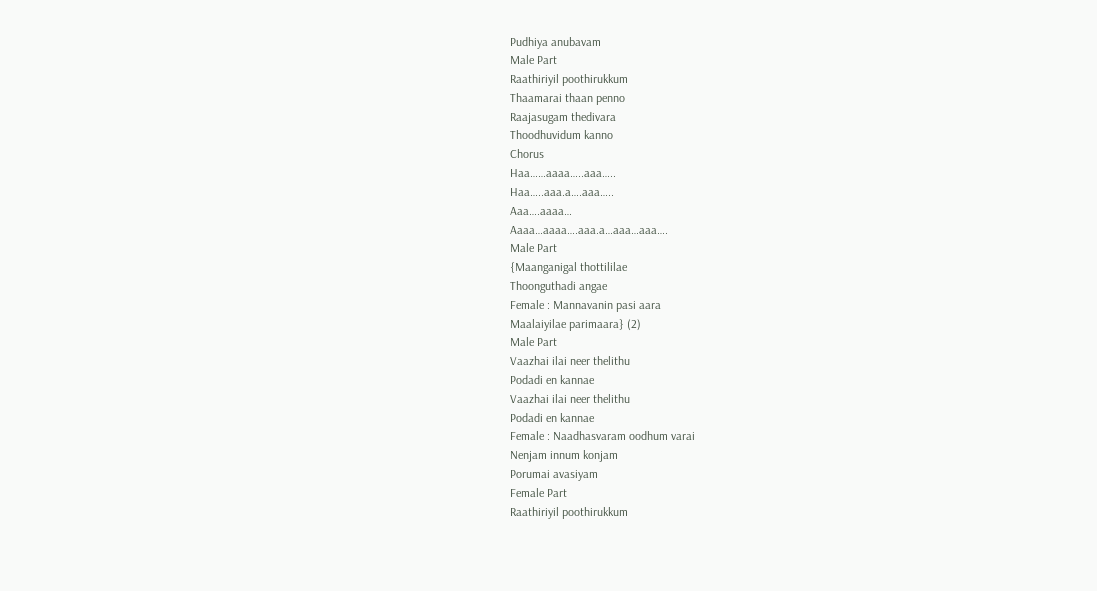Pudhiya anubavam
Male Part
Raathiriyil poothirukkum
Thaamarai thaan penno
Raajasugam thedivara
Thoodhuvidum kanno
Chorus
Haa……aaaa…..aaa…..
Haa…..aaa.a….aaa…..
Aaa….aaaa…
Aaaa…aaaa….aaa.a…aaa…aaa….
Male Part
{Maanganigal thottililae
Thoonguthadi angae
Female : Mannavanin pasi aara
Maalaiyilae parimaara} (2)
Male Part
Vaazhai ilai neer thelithu
Podadi en kannae
Vaazhai ilai neer thelithu
Podadi en kannae
Female : Naadhasvaram oodhum varai
Nenjam innum konjam
Porumai avasiyam
Female Part
Raathiriyil poothirukkum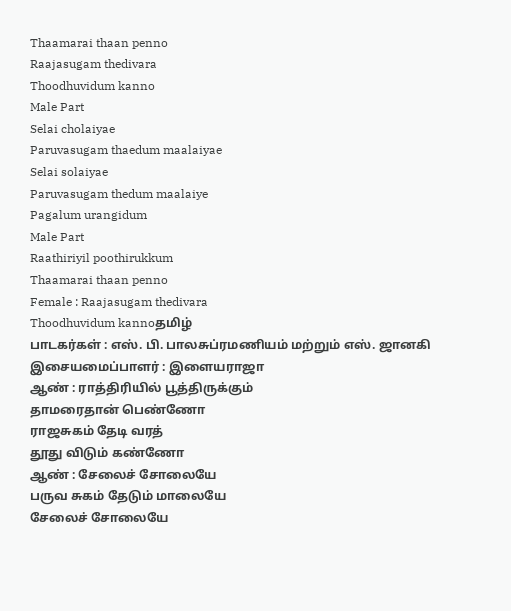Thaamarai thaan penno
Raajasugam thedivara
Thoodhuvidum kanno
Male Part
Selai cholaiyae
Paruvasugam thaedum maalaiyae
Selai solaiyae
Paruvasugam thedum maalaiye
Pagalum urangidum
Male Part
Raathiriyil poothirukkum
Thaamarai thaan penno
Female : Raajasugam thedivara
Thoodhuvidum kannoதமிழ்
பாடகர்கள் : எஸ். பி. பாலசுப்ரமணியம் மற்றும் எஸ். ஜானகி
இசையமைப்பாளர் : இளையராஜா
ஆண் : ராத்திரியில் பூத்திருக்கும்
தாமரைதான் பெண்ணோ
ராஜசுகம் தேடி வரத்
தூது விடும் கண்ணோ
ஆண் : சேலைச் சோலையே
பருவ சுகம் தேடும் மாலையே
சேலைச் சோலையே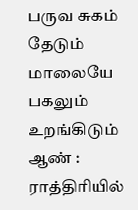பருவ சுகம் தேடும் மாலையே
பகலும் உறங்கிடும்
ஆண் : ராத்திரியில்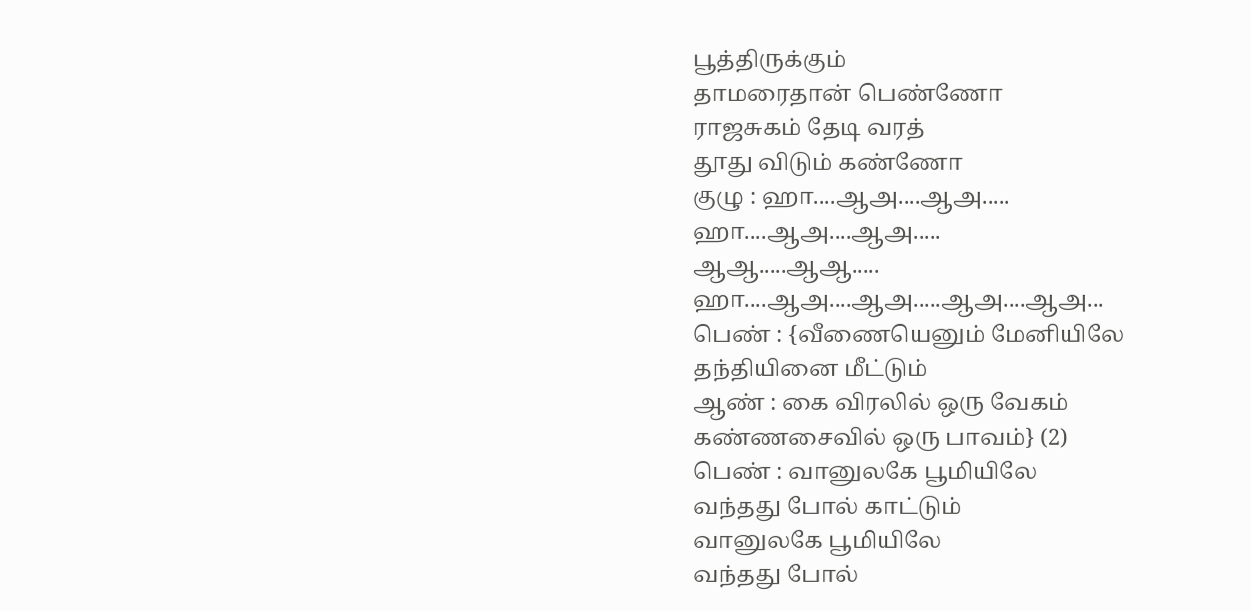பூத்திருக்கும்
தாமரைதான் பெண்ணோ
ராஜசுகம் தேடி வரத்
தூது விடும் கண்ணோ
குழு : ஹா....ஆஅ....ஆஅ.....
ஹா....ஆஅ....ஆஅ.....
ஆஆ.....ஆஆ.....
ஹா....ஆஅ....ஆஅ.....ஆஅ....ஆஅ...
பெண் : {வீணையெனும் மேனியிலே
தந்தியினை மீட்டும்
ஆண் : கை விரலில் ஒரு வேகம்
கண்ணசைவில் ஒரு பாவம்} (2)
பெண் : வானுலகே பூமியிலே
வந்தது போல் காட்டும்
வானுலகே பூமியிலே
வந்தது போல்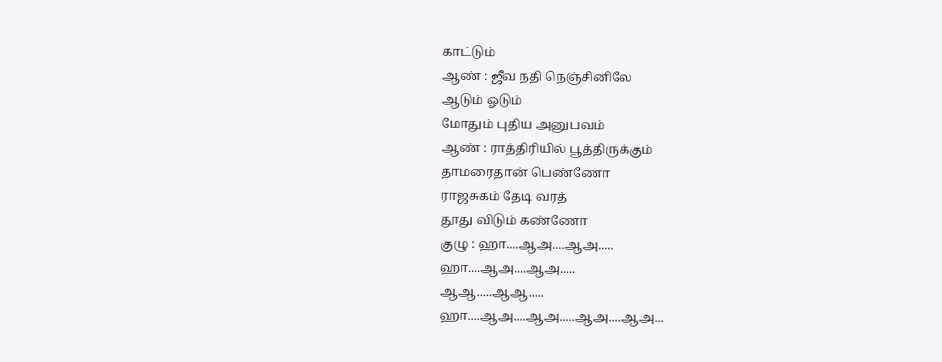காட்டும்
ஆண் : ஜீவ நதி நெஞ்சினிலே
ஆடும் ஓடும்
மோதும் புதிய அனுபவம்
ஆண் : ராத்திரியில் பூத்திருக்கும்
தாமரைதான் பெண்ணோ
ராஜசுகம் தேடி வரத்
தூது விடும் கண்ணோ
குழு : ஹா....ஆஅ....ஆஅ.....
ஹா....ஆஅ....ஆஅ.....
ஆஆ.....ஆஆ.....
ஹா....ஆஅ....ஆஅ.....ஆஅ....ஆஅ...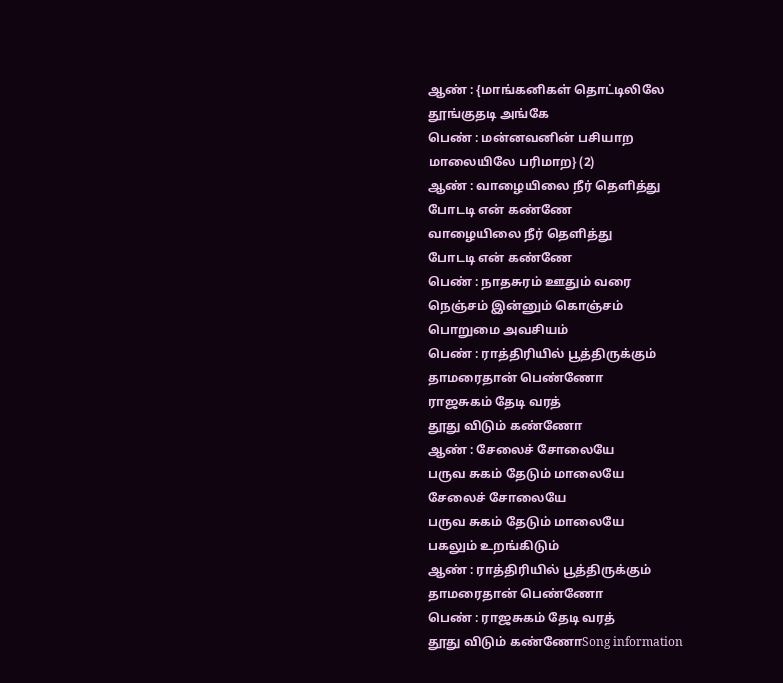ஆண் : {மாங்கனிகள் தொட்டிலிலே
தூங்குதடி அங்கே
பெண் : மன்னவனின் பசியாற
மாலையிலே பரிமாற} (2)
ஆண் : வாழையிலை நீர் தெளித்து
போடடி என் கண்ணே
வாழையிலை நீர் தெளித்து
போடடி என் கண்ணே
பெண் : நாதசுரம் ஊதும் வரை
நெஞ்சம் இன்னும் கொஞ்சம்
பொறுமை அவசியம்
பெண் : ராத்திரியில் பூத்திருக்கும்
தாமரைதான் பெண்ணோ
ராஜசுகம் தேடி வரத்
தூது விடும் கண்ணோ
ஆண் : சேலைச் சோலையே
பருவ சுகம் தேடும் மாலையே
சேலைச் சோலையே
பருவ சுகம் தேடும் மாலையே
பகலும் உறங்கிடும்
ஆண் : ராத்திரியில் பூத்திருக்கும்
தாமரைதான் பெண்ணோ
பெண் : ராஜசுகம் தேடி வரத்
தூது விடும் கண்ணோSong information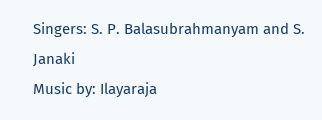Singers: S. P. Balasubrahmanyam and S. Janaki
Music by: Ilayaraja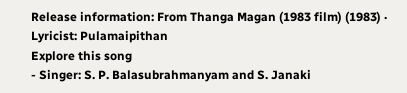Release information: From Thanga Magan (1983 film) (1983) · Lyricist: Pulamaipithan
Explore this song
- Singer: S. P. Balasubrahmanyam and S. Janaki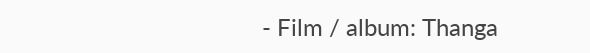- Film / album: Thanga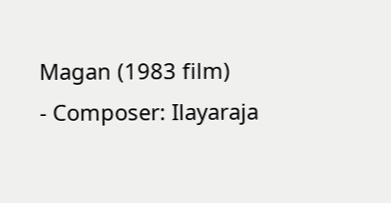Magan (1983 film)
- Composer: Ilayaraja